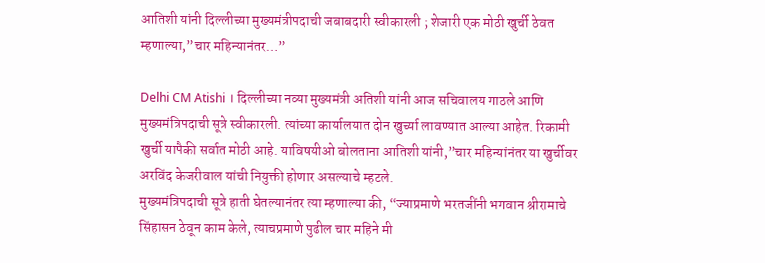आतिशी यांनी दिल्लीच्या मुख्यमंत्रीपदाची जबाबदारी स्वीकारली ; शेजारी एक मोठी खुर्ची ठेवत म्हणाल्या,”चार महिन्यानंतर…”

Delhi CM Atishi । दिल्लीच्या नव्या मुख्यमंत्री अतिशी यांनी आज सचिवालय गाठले आणि मुख्यमंत्रिपदाची सूत्रे स्वीकारली. त्यांच्या कार्यालयात दोन खुर्च्या लावण्यात आल्या आहेत. रिकामी खुर्ची यापैकी सर्वात मोठी आहे. याविषयीओ बोलताना आतिशी यांनी,”चार महिन्यांनंतर या खुर्चीवर अरविंद केजरीवाल यांची नियुक्ती होणार असल्याचे म्हटले.
मुख्यमंत्रिपदाची सूत्रे हाती घेतल्यानंतर त्या म्हणाल्या की, “ज्याप्रमाणे भरतजींनी भगवान श्रीरामाचे सिंहासन ठेवून काम केले, त्याचप्रमाणे पुढील चार महिने मी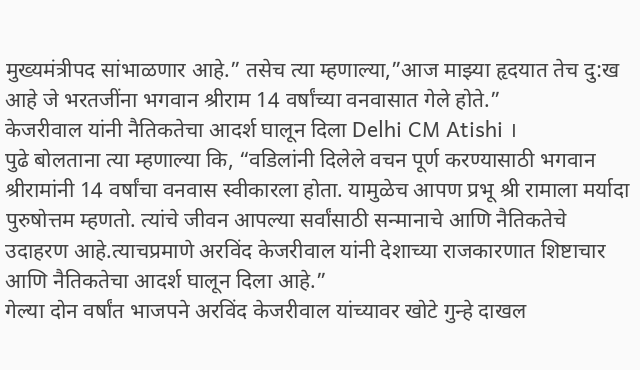मुख्यमंत्रीपद सांभाळणार आहे.” तसेच त्या म्हणाल्या,”आज माझ्या हृदयात तेच दु:ख आहे जे भरतजींना भगवान श्रीराम 14 वर्षांच्या वनवासात गेले होते.”
केजरीवाल यांनी नैतिकतेचा आदर्श घालून दिला Delhi CM Atishi ।
पुढे बोलताना त्या म्हणाल्या कि, “वडिलांनी दिलेले वचन पूर्ण करण्यासाठी भगवान श्रीरामांनी 14 वर्षांचा वनवास स्वीकारला होता. यामुळेच आपण प्रभू श्री रामाला मर्यादा पुरुषोत्तम म्हणतो. त्यांचे जीवन आपल्या सर्वांसाठी सन्मानाचे आणि नैतिकतेचे उदाहरण आहे.त्याचप्रमाणे अरविंद केजरीवाल यांनी देशाच्या राजकारणात शिष्टाचार आणि नैतिकतेचा आदर्श घालून दिला आहे.”
गेल्या दोन वर्षांत भाजपने अरविंद केजरीवाल यांच्यावर खोटे गुन्हे दाखल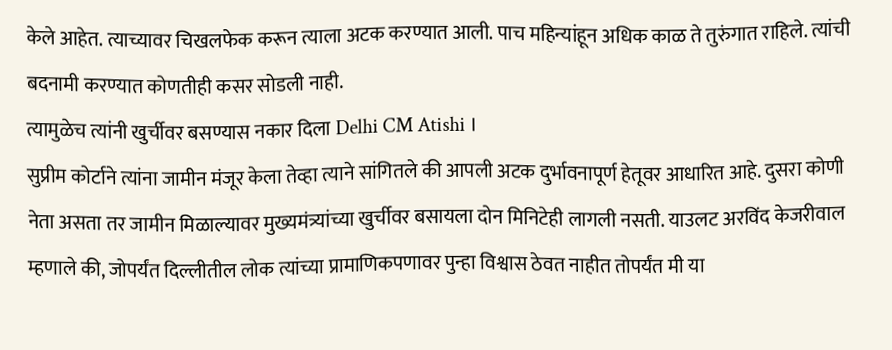केले आहेत. त्याच्यावर चिखलफेक करून त्याला अटक करण्यात आली. पाच महिन्यांहून अधिक काळ ते तुरुंगात राहिले. त्यांची बदनामी करण्यात कोणतीही कसर सोडली नाही.
त्यामुळेच त्यांनी खुर्चीवर बसण्यास नकार दिला Delhi CM Atishi ।
सुप्रीम कोर्टाने त्यांना जामीन मंजूर केला तेव्हा त्याने सांगितले की आपली अटक दुर्भावनापूर्ण हेतूवर आधारित आहे. दुसरा कोणी नेता असता तर जामीन मिळाल्यावर मुख्यमंत्र्यांच्या खुर्चीवर बसायला दोन मिनिटेही लागली नसती. याउलट अरविंद केजरीवाल म्हणाले की, जोपर्यंत दिल्लीतील लोक त्यांच्या प्रामाणिकपणावर पुन्हा विश्वास ठेवत नाहीत तोपर्यंत मी या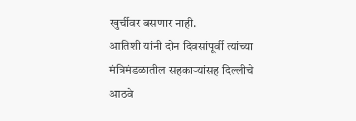खुर्चीवर बसणार नाही.
आतिशी यांनी दोन दिवसांपूर्वी त्यांच्या मंत्रिमंडळातील सहकाऱ्यांसह दिल्लीचे आठवे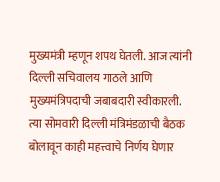मुख्यमंत्री म्हणून शपथ घेतली. आज त्यांनी दिल्ली सचिवालय गाठले आणि मुख्यमंत्रिपदाची जबाबदारी स्वीकारली. त्या सोमवारी दिल्ली मंत्रिमंडळाची बैठक बोलावून काही महत्त्वाचे निर्णय घेणार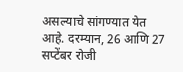असल्याचे सांगण्यात येत आहे. दरम्यान, 26 आणि 27 सप्टेंबर रोजी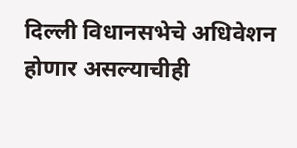दिल्ली विधानसभेचे अधिवेशन होणार असल्याचीही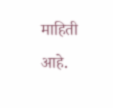माहिती आहे.